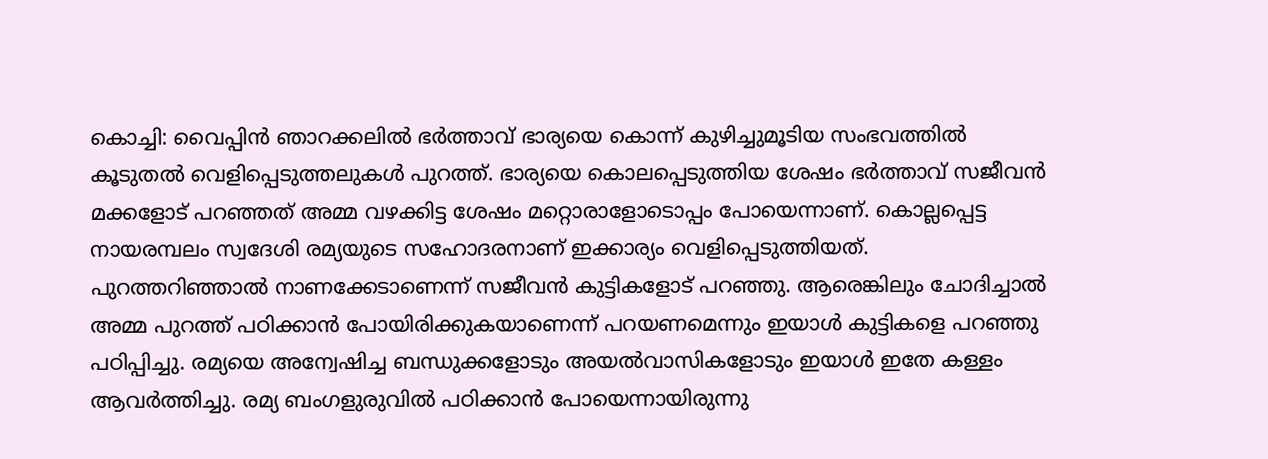കൊച്ചി: വൈപ്പിൻ ഞാറക്കലിൽ ഭർത്താവ് ഭാര്യയെ കൊന്ന് കുഴിച്ചുമൂടിയ സംഭവത്തിൽ കൂടുതൽ വെളിപ്പെടുത്തലുകൾ പുറത്ത്. ഭാര്യയെ കൊലപ്പെടുത്തിയ ശേഷം ഭർത്താവ് സജീവൻ മക്കളോട് പറഞ്ഞത് അമ്മ വഴക്കിട്ട ശേഷം മറ്റൊരാളോടൊപ്പം പോയെന്നാണ്. കൊല്ലപ്പെട്ട നായരമ്പലം സ്വദേശി രമ്യയുടെ സഹോദരനാണ് ഇക്കാര്യം വെളിപ്പെടുത്തിയത്.
പുറത്തറിഞ്ഞാൽ നാണക്കേടാണെന്ന് സജീവൻ കുട്ടികളോട് പറഞ്ഞു. ആരെങ്കിലും ചോദിച്ചാൽ അമ്മ പുറത്ത് പഠിക്കാൻ പോയിരിക്കുകയാണെന്ന് പറയണമെന്നും ഇയാൾ കുട്ടികളെ പറഞ്ഞു പഠിപ്പിച്ചു. രമ്യയെ അന്വേഷിച്ച ബന്ധുക്കളോടും അയൽവാസികളോടും ഇയാൾ ഇതേ കള്ളം ആവർത്തിച്ചു. രമ്യ ബംഗളുരുവിൽ പഠിക്കാൻ പോയെന്നായിരുന്നു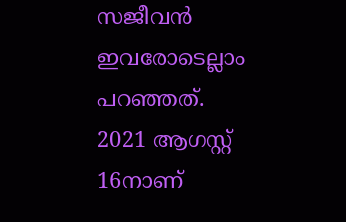സജീവൻ ഇവരോടെല്ലാം പറഞ്ഞത്.
2021 ആഗസ്റ്റ് 16നാണ്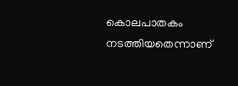കൊലപാതകം നടത്തിയതെന്നാണ്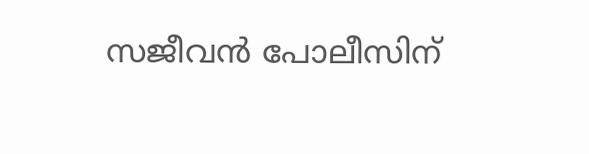സജീവൻ പോലീസിന്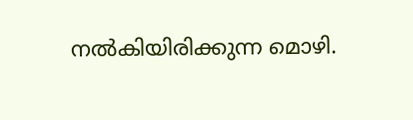നൽകിയിരിക്കുന്ന മൊഴി.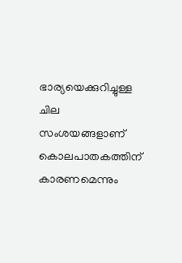ഭാര്യയെക്കുറിച്ചുള്ള ചില സംശയങ്ങളാണ് കൊലപാതകത്തിന് കാരണമെന്നും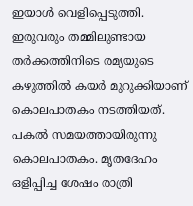ഇയാൾ വെളിപ്പെടുത്തി. ഇരുവരും തമ്മിലുണ്ടായ തർക്കത്തിനിടെ രമ്യയുടെ കഴുത്തിൽ കയർ മുറുക്കിയാണ് കൊലപാതകം നടത്തിയത്. പകൽ സമയത്തായിരുന്നു കൊലപാതകം. മൃതദേഹം ഒളിപ്പിച്ച ശേഷം രാത്രി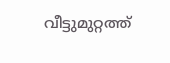വീട്ടുമുറ്റത്ത്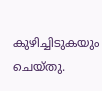കുഴിച്ചിടുകയും ചെയ്തു.